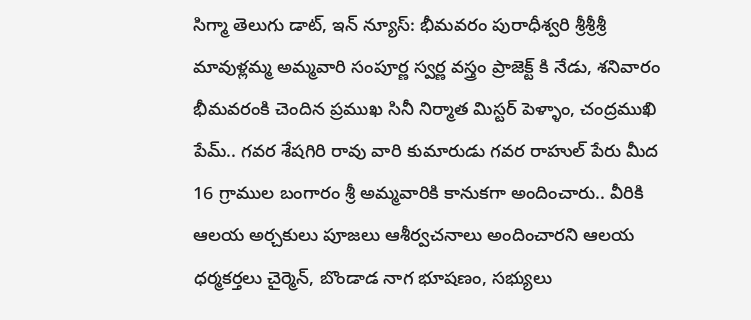సిగ్మా తెలుగు డాట్, ఇన్ న్యూస్: భీమవరం పురాధీశ్వరి శ్రీశ్రీశ్రీ మావుళ్లమ్మ అమ్మవారి సంపూర్ణ స్వర్ణ వస్త్రం ప్రాజెక్ట్ కి నేడు, శనివారం భీమవరంకి చెందిన ప్రముఖ సినీ నిర్మాత మిస్టర్ పెళ్ళాం, చంద్రముఖి పేమ్.. గవర శేషగిరి రావు వారి కుమారుడు గవర రాహుల్ పేరు మీద 16 గ్రాముల బంగారం శ్రీ అమ్మవారికి కానుకగా అందించారు.. వీరికి ఆలయ అర్చకులు పూజలు ఆశీర్వచనాలు అందించారని ఆలయ ధర్మకర్తలు చైర్మెన్, బొండాడ నాగ భూషణం, సభ్యులు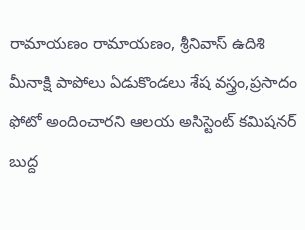రామాయణం రామాయణం, శ్రీనివాస్ ఉదిశి మీనాక్షి పాపోలు ఏడుకొండలు శేష వస్త్రం,ప్రసాదం ఫోటో అందించారని ఆలయ అసిస్టెంట్ కమిషనర్ బుద్ద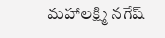మహాలక్ష్మి నగేష్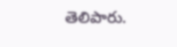తెలిపారు.